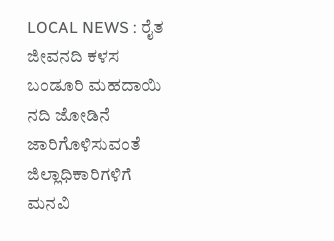LOCAL NEWS : ರೈತ ಜೀವನದಿ ಕಳಸ ಬಂಡೂರಿ ಮಹದಾಯಿ ನದಿ ಜೋಡಿನೆ ಜಾರಿಗೊಳಿಸುವಂತೆ ಜಿಲ್ಲಾಧಿಕಾರಿಗಳಿಗೆ ಮನವಿ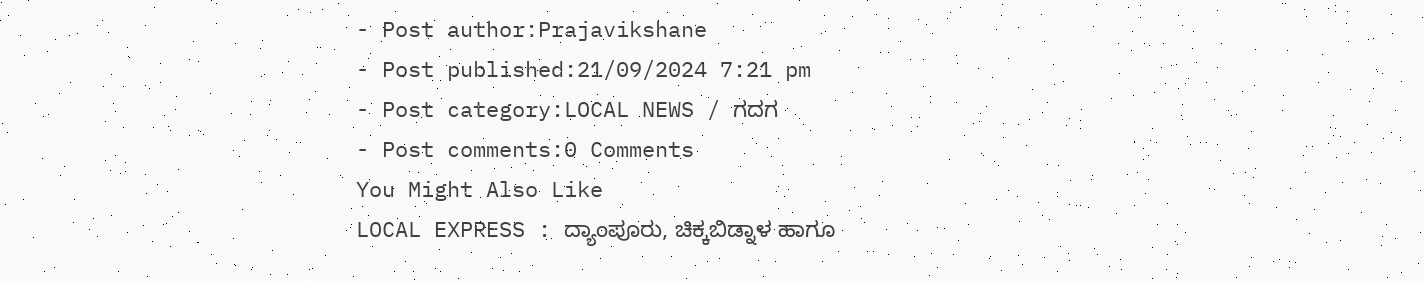- Post author:Prajavikshane
- Post published:21/09/2024 7:21 pm
- Post category:LOCAL NEWS / ಗದಗ
- Post comments:0 Comments
You Might Also Like
LOCAL EXPRESS : ದ್ಯಾಂಪೂರು, ಚಿಕ್ಕಬಿಡ್ನಾಳ ಹಾಗೂ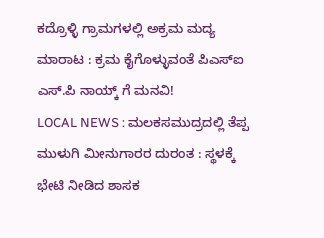ಕದ್ರೊಳ್ಳಿ ಗ್ರಾಮಗಳಲ್ಲಿ ಅಕ್ರಮ ಮದ್ಯ ಮಾರಾಟ : ಕ್ರಮ ಕೈಗೊಳ್ಳುವಂತೆ ಪಿಎಸ್ಐ ಎಸ್.ಪಿ ನಾಯ್ಕ್ ಗೆ ಮನವಿ!
LOCAL NEWS : ಮಲಕಸಮುದ್ರದಲ್ಲಿ ತೆಪ್ಪ ಮುಳುಗಿ ಮೀನುಗಾರರ ದುರಂತ : ಸ್ಥಳಕ್ಕೆ ಭೇಟಿ ನೀಡಿದ ಶಾಸಕ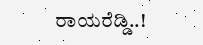ರಾಯರೆಡ್ಡಿ..!